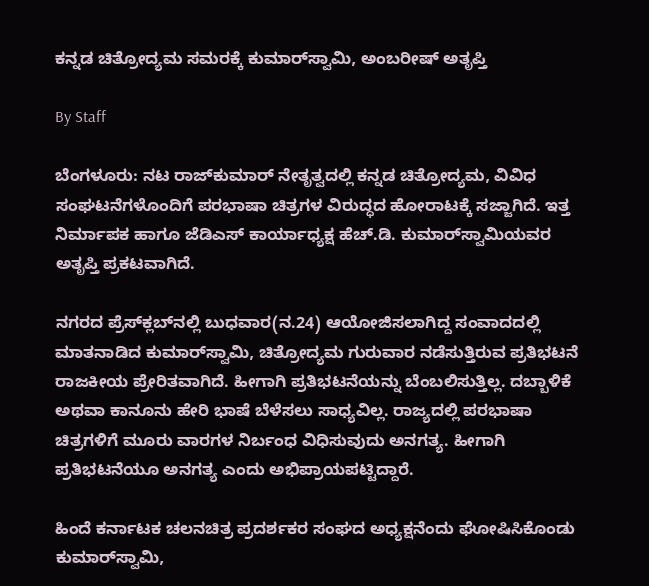ಕನ್ನಡ ಚಿತ್ರೋದ್ಯಮ ಸಮರಕ್ಕೆ ಕುಮಾರ್‌ಸ್ವಾಮಿ, ಅಂಬರೀಷ್‌ ಅತೃಪ್ತಿ

By Staff

ಬೆಂಗಳೂರು: ನಟ ರಾಜ್‌ಕುಮಾರ್‌ ನೇತೃತ್ವದಲ್ಲಿ ಕನ್ನಡ ಚಿತ್ರೋದ್ಯಮ, ವಿವಿಧ ಸಂಘಟನೆಗಳೊಂದಿಗೆ ಪರಭಾಷಾ ಚಿತ್ರಗಳ ವಿರುದ್ಧದ ಹೋರಾಟಕ್ಕೆ ಸಜ್ಜಾಗಿದೆ. ಇತ್ತ ನಿರ್ಮಾಪಕ ಹಾಗೂ ಜೆಡಿಎಸ್‌ ಕಾರ್ಯಾಧ್ಯಕ್ಷ ಹೆಚ್‌.ಡಿ. ಕುಮಾರ್‌ಸ್ವಾಮಿಯವರ ಅತೃಪ್ತಿ ಪ್ರಕಟವಾಗಿದೆ.

ನಗರದ ಪ್ರೆಸ್‌ಕ್ಲಬ್‌ನಲ್ಲಿ ಬುಧವಾರ(ನ.24) ಆಯೋಜಿಸಲಾಗಿದ್ದ ಸಂವಾದದಲ್ಲಿ ಮಾತನಾಡಿದ ಕುಮಾರ್‌ಸ್ವಾಮಿ, ಚಿತ್ರೋದ್ಯಮ ಗುರುವಾರ ನಡೆಸುತ್ತಿರುವ ಪ್ರತಿಭಟನೆ ರಾಜಕೀಯ ಪ್ರೇರಿತವಾಗಿದೆ. ಹೀಗಾಗಿ ಪ್ರತಿಭಟನೆಯನ್ನು ಬೆಂಬಲಿಸುತ್ತಿಲ್ಲ. ದಬ್ಬಾಳಿಕೆ ಅಥವಾ ಕಾನೂನು ಹೇರಿ ಭಾಷೆ ಬೆಳೆಸಲು ಸಾಧ್ಯವಿಲ್ಲ. ರಾಜ್ಯದಲ್ಲಿ ಪರಭಾಷಾ ಚಿತ್ರಗಳಿಗೆ ಮೂರು ವಾರಗಳ ನಿರ್ಬಂಧ ವಿಧಿಸುವುದು ಅನಗತ್ಯ. ಹೀಗಾಗಿ ಪ್ರತಿಭಟನೆಯೂ ಅನಗತ್ಯ ಎಂದು ಅಭಿಪ್ರಾಯಪಟ್ಟಿದ್ದಾರೆ.

ಹಿಂದೆ ಕರ್ನಾಟಕ ಚಲನಚಿತ್ರ ಪ್ರದರ್ಶಕರ ಸಂಘದ ಅಧ್ಯಕ್ಷನೆಂದು ಘೋಷಿಸಿಕೊಂಡು ಕುಮಾರ್‌ಸ್ವಾಮಿ,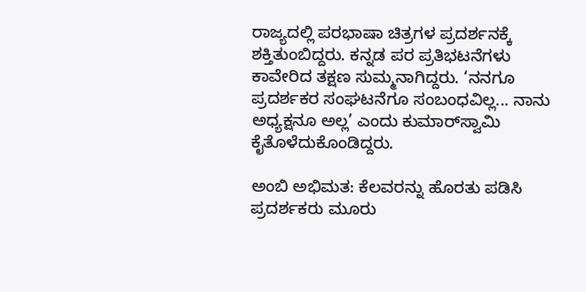ರಾಜ್ಯದಲ್ಲಿ ಪರಭಾಷಾ ಚಿತ್ರಗಳ ಪ್ರದರ್ಶನಕ್ಕೆ ಶಕ್ತಿತುಂಬಿದ್ದರು. ಕನ್ನಡ ಪರ ಪ್ರತಿಭಟನೆಗಳು ಕಾವೇರಿದ ತಕ್ಷಣ ಸುಮ್ಮನಾಗಿದ್ದರು. ‘ನನಗೂ ಪ್ರದರ್ಶಕರ ಸಂಘಟನೆಗೂ ಸಂಬಂಧವಿಲ್ಲ... ನಾನು ಅಧ್ಯಕ್ಷನೂ ಅಲ್ಲ’ ಎಂದು ಕುಮಾರ್‌ಸ್ವಾಮಿ ಕೈತೊಳೆದುಕೊಂಡಿದ್ದರು.

ಅಂಬಿ ಅಭಿಮತ: ಕೆಲವರನ್ನು ಹೊರತು ಪಡಿಸಿ ಪ್ರದರ್ಶಕರು ಮೂರು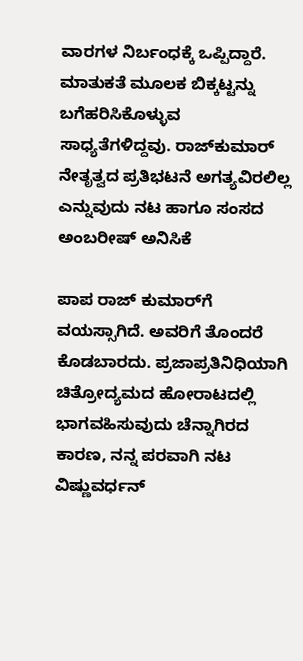ವಾರಗಳ ನಿರ್ಬಂಧಕ್ಕೆ ಒಪ್ಪಿದ್ದಾರೆ. ಮಾತುಕತೆ ಮೂಲಕ ಬಿಕ್ಕಟ್ಟನ್ನು ಬಗೆಹರಿಸಿಕೊಳ್ಳುವ ಸಾಧ್ಯತೆಗಳಿದ್ದವು. ರಾಜ್‌ಕುಮಾರ್‌ ನೇತೃತ್ವದ ಪ್ರತಿಭಟನೆ ಅಗತ್ಯವಿರಲಿಲ್ಲ ಎನ್ನುವುದು ನಟ ಹಾಗೂ ಸಂಸದ ಅಂಬರೀಷ್‌ ಅನಿಸಿಕೆ

ಪಾಪ ರಾಜ್‌ ಕುಮಾರ್‌ಗೆ ವಯಸ್ಸಾಗಿದೆ. ಅವರಿಗೆ ತೊಂದರೆ ಕೊಡಬಾರದು. ಪ್ರಜಾಪ್ರತಿನಿಧಿಯಾಗಿ ಚಿತ್ರೋದ್ಯಮದ ಹೋರಾಟದಲ್ಲಿ ಭಾಗವಹಿಸುವುದು ಚೆನ್ನಾಗಿರದ ಕಾರಣ, ನನ್ನ ಪರವಾಗಿ ನಟ ವಿಷ್ಣುವರ್ಧನ್‌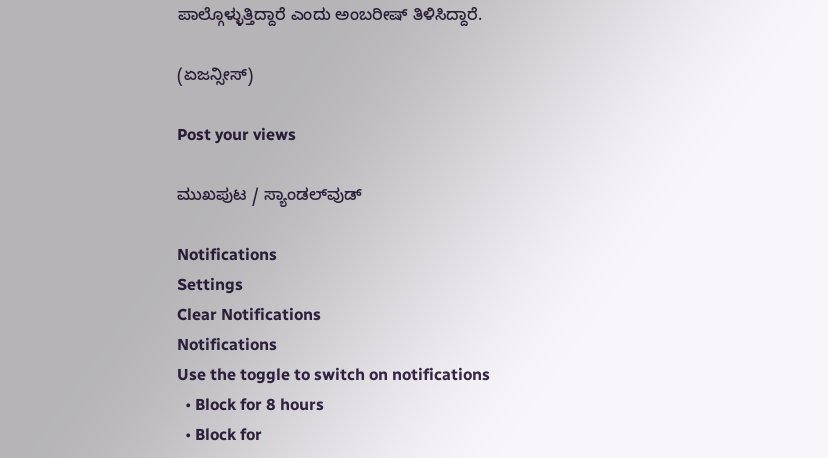ಪಾಲ್ಗೊಳ್ಳುತ್ತಿದ್ದಾರೆ ಎಂದು ಅಂಬರೀಷ್‌ ತಿಳಿಸಿದ್ದಾರೆ.

(ಏಜನ್ಸೀಸ್‌)

Post your views

ಮುಖಪುಟ / ಸ್ಯಾಂಡಲ್‌ವುಡ್‌

Notifications
Settings
Clear Notifications
Notifications
Use the toggle to switch on notifications
  • Block for 8 hours
  • Block for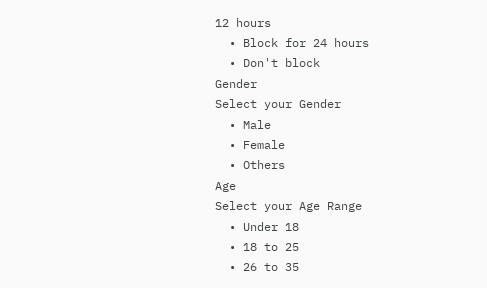12 hours
  • Block for 24 hours
  • Don't block
Gender
Select your Gender
  • Male
  • Female
  • Others
Age
Select your Age Range
  • Under 18
  • 18 to 25
  • 26 to 35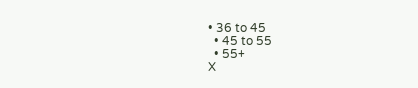• 36 to 45
  • 45 to 55
  • 55+
X